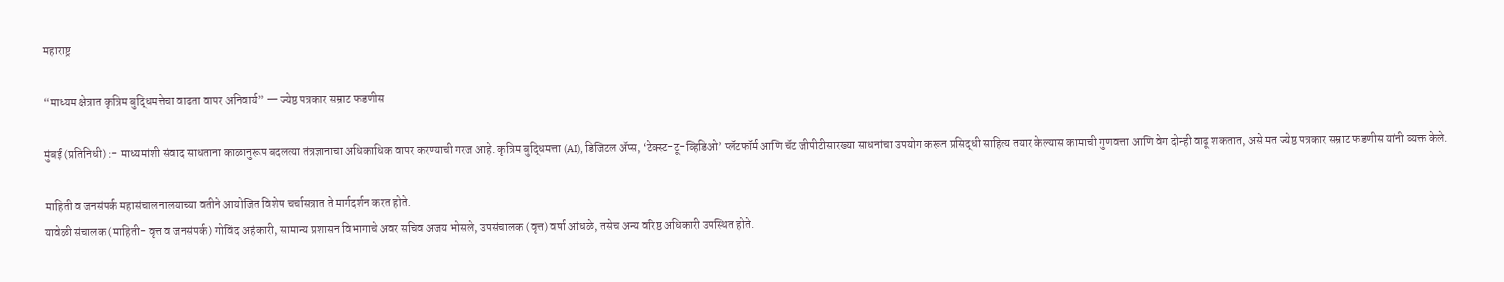महाराष्ट्र

“माध्यम क्षेत्रात कृत्रिम बुद्धिमत्तेचा वाढता वापर अनिवार्य” — ज्येष्ठ पत्रकार सम्राट फडणीस

मुंबई (प्रतिनिधी) :- माध्यमांशी संवाद साधताना काळानुरूप बदलत्या तंत्रज्ञानाचा अधिकाधिक वापर करण्याची गरज आहे. कृत्रिम बुद्धिमत्ता (AI), डिजिटल अ‍ॅप्स, ‘टेक्स्ट-टू-व्हिडिओ’ प्लॅटफॉर्म आणि चॅट जीपीटीसारख्या साधनांचा उपयोग करून प्रसिद्धी साहित्य तयार केल्यास कामाची गुणवत्ता आणि वेग दोन्ही वाढू शकतात, असे मत ज्येष्ठ पत्रकार सम्राट फडणीस यांनी व्यक्त केले.

माहिती व जनसंपर्क महासंचालनालयाच्या वतीने आयोजित विशेष चर्चासत्रात ते मार्गदर्शन करत होते.
यावेळी संचालक (माहिती- वृत्त व जनसंपर्क) गोविंद अहंकारी, सामान्य प्रशासन विभागाचे अवर सचिव अजय भोसले, उपसंचालक (वृत्त) वर्षा आंधळे, तसेच अन्य वरिष्ठ अधिकारी उपस्थित होते.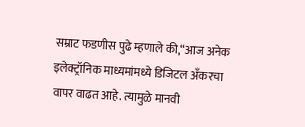सम्राट फडणीस पुढे म्हणाले की,“आज अनेक इलेक्ट्रॉनिक माध्यमांमध्ये डिजिटल अँकरचा वापर वाढत आहे. त्यामुळे मानवी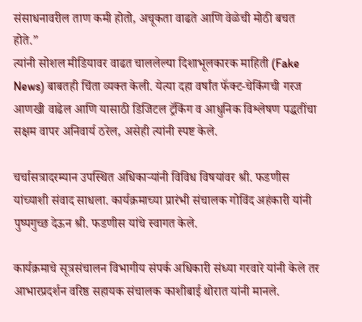संसाधनावरील ताण कमी होतो, अचूकता वाढते आणि वेळेची मोठी बचत होते.”
त्यांनी सोशल मीडियावर वाढत चाललेल्या दिशाभूलकारक माहिती (Fake News) बाबतही चिंता व्यक्त केली. येत्या दहा वर्षांत फॅक्ट-चेकिंगची गरज आणखी वाढेल आणि यासाठी डिजिटल ट्रॅकिंग व आधुनिक विश्लेषण पद्धतींचा सक्षम वापर अनिवार्य ठरेल, असेही त्यांनी स्पष्ट केले.

चर्चासत्रादरम्यान उपस्थित अधिकाऱ्यांनी विविध विषयांवर श्री. फडणीस यांच्याशी संवाद साधला. कार्यक्रमाच्या प्रारंभी संचालक गोविंद अहंकारी यांनी पुष्पगुच्छ देऊन श्री. फडणीस यांचे स्वागत केले.

कार्यक्रमाचे सूत्रसंचालन विभागीय संपर्क अधिकारी संध्या गरवारे यांनी केले तर आभारप्रदर्शन वरिष्ठ सहायक संचालक काशीबाई थोरात यांनी मानले.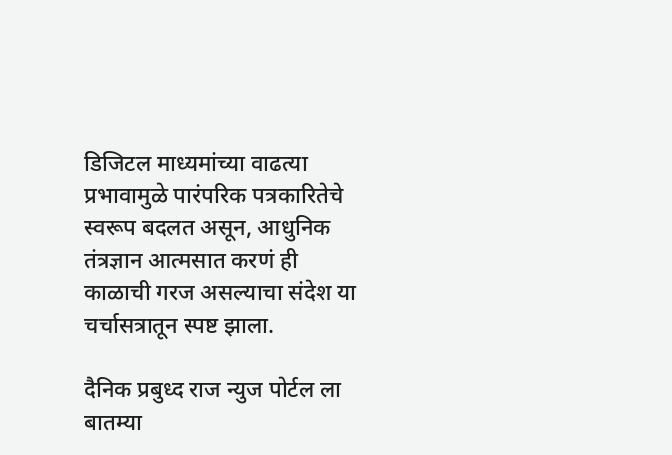डिजिटल माध्यमांच्या वाढत्या प्रभावामुळे पारंपरिक पत्रकारितेचे स्वरूप बदलत असून, आधुनिक तंत्रज्ञान आत्मसात करणं ही काळाची गरज असल्याचा संदेश या चर्चासत्रातून स्पष्ट झाला.

दैनिक प्रबुध्द राज न्युज पोर्टल ला बातम्या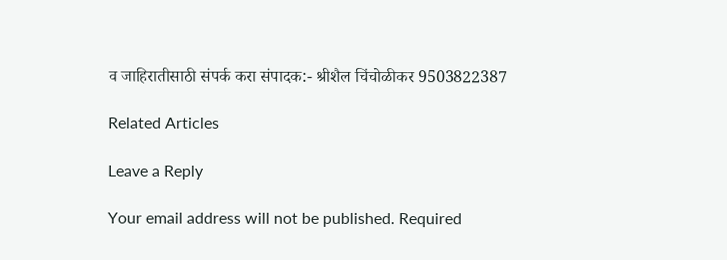व जाहिरातीसाठी संपर्क करा संपादक:- श्रीशैल चिंचोळीकर 9503822387

Related Articles

Leave a Reply

Your email address will not be published. Required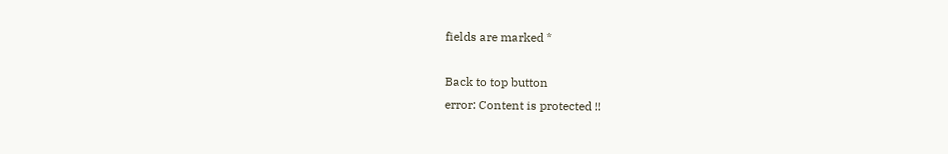fields are marked *

Back to top button
error: Content is protected !!